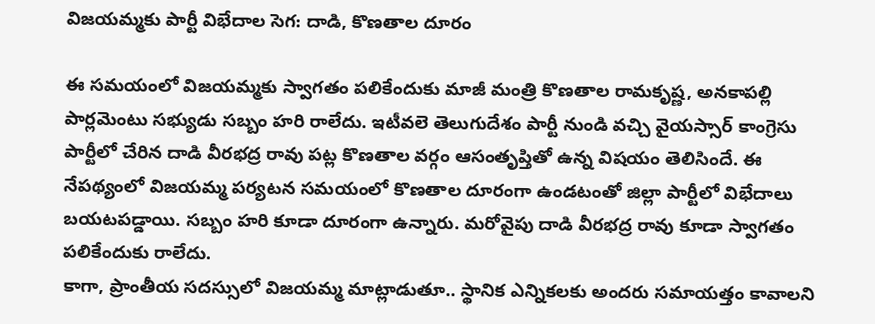విజయమ్మకు పార్టీ విభేదాల సెగ: దాడి, కొణతాల దూరం

ఈ సమయంలో విజయమ్మకు స్వాగతం పలికేందుకు మాజీ మంత్రి కొణతాల రామకృష్ణ, అనకాపల్లి పార్లమెంటు సభ్యుడు సబ్బం హరి రాలేదు. ఇటీవలె తెలుగుదేశం పార్టీ నుండి వచ్చి వైయస్సార్ కాంగ్రెసు పార్టీలో చేరిన దాడి వీరభద్ర రావు పట్ల కొణతాల వర్గం ఆసంతృప్తితో ఉన్న విషయం తెలిసిందే. ఈ నేపథ్యంలో విజయమ్మ పర్యటన సమయంలో కొణతాల దూరంగా ఉండటంతో జిల్లా పార్టీలో విభేదాలు బయటపడ్డాయి. సబ్బం హరి కూడా దూరంగా ఉన్నారు. మరోవైపు దాడి వీరభద్ర రావు కూడా స్వాగతం పలికేందుకు రాలేదు.
కాగా, ప్రాంతీయ సదస్సులో విజయమ్మ మాట్లాడుతూ.. స్థానిక ఎన్నికలకు అందరు సమాయత్తం కావాలని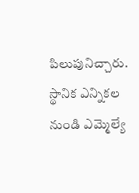పిలుపునిచ్చారు. స్థానిక ఎన్నికల నుండి ఎమ్మెల్యే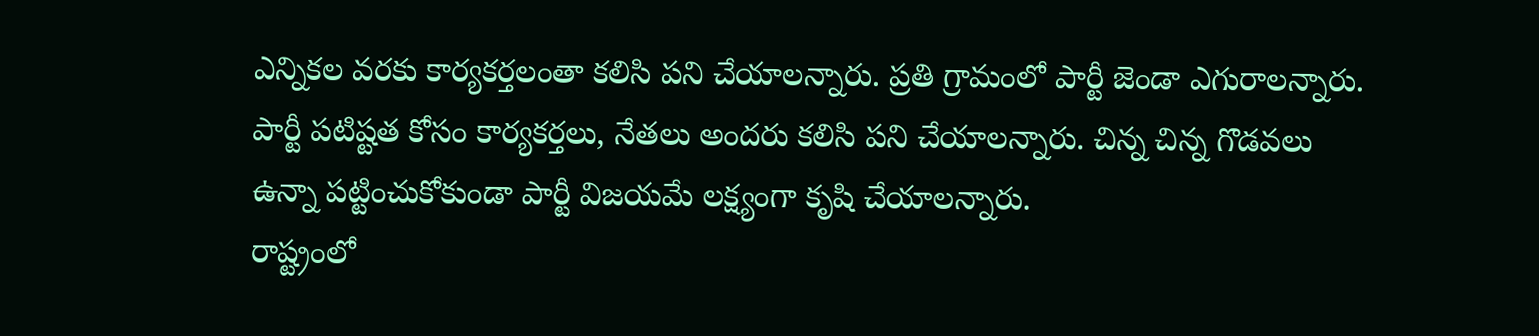ఎన్నికల వరకు కార్యకర్తలంతా కలిసి పని చేయాలన్నారు. ప్రతి గ్రామంలో పార్టీ జెండా ఎగురాలన్నారు. పార్టీ పటిష్టత కోసం కార్యకర్తలు, నేతలు అందరు కలిసి పని చేయాలన్నారు. చిన్న చిన్న గొడవలు ఉన్నా పట్టించుకోకుండా పార్టీ విజయమే లక్ష్యంగా కృషి చేయాలన్నారు.
రాష్ట్రంలో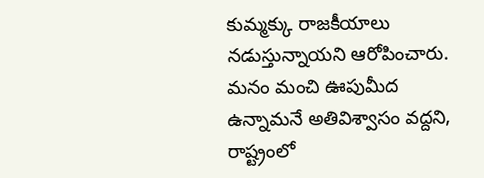కుమ్మక్కు రాజకీయాలు నడుస్తున్నాయని ఆరోపించారు. మనం మంచి ఊపుమీద ఉన్నామనే అతివిశ్వాసం వద్దని, రాష్ట్రంలో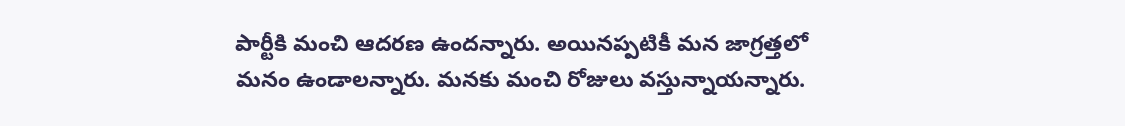పార్టీకి మంచి ఆదరణ ఉందన్నారు. అయినప్పటికీ మన జాగ్రత్తలో మనం ఉండాలన్నారు. మనకు మంచి రోజులు వస్తున్నాయన్నారు.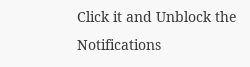Click it and Unblock the Notifications